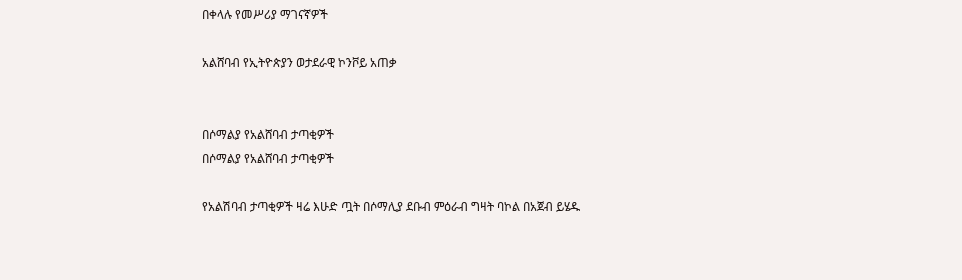በቀላሉ የመሥሪያ ማገናኛዎች

አልሸባብ የኢትዮጵያን ወታደራዊ ኮንቮይ አጠቃ


በሶማልያ የአልሸባብ ታጣቂዎች
በሶማልያ የአልሸባብ ታጣቂዎች

የአልሽባብ ታጣቂዎች ዛሬ እሁድ ጧት በሶማሊያ ደቡብ ምዕራብ ግዛት ባኮል በአጀብ ይሄዱ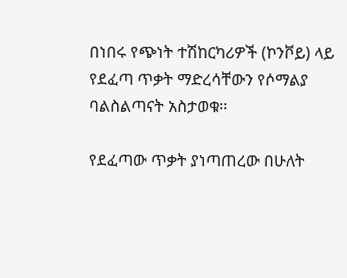በነበሩ የጭነት ተሽከርካሪዎች (ኮንቮይ) ላይ የደፈጣ ጥቃት ማድረሳቸውን የሶማልያ ባልስልጣናት አስታወቁ፡፡

የደፈጣው ጥቃት ያነጣጠረው በሁለት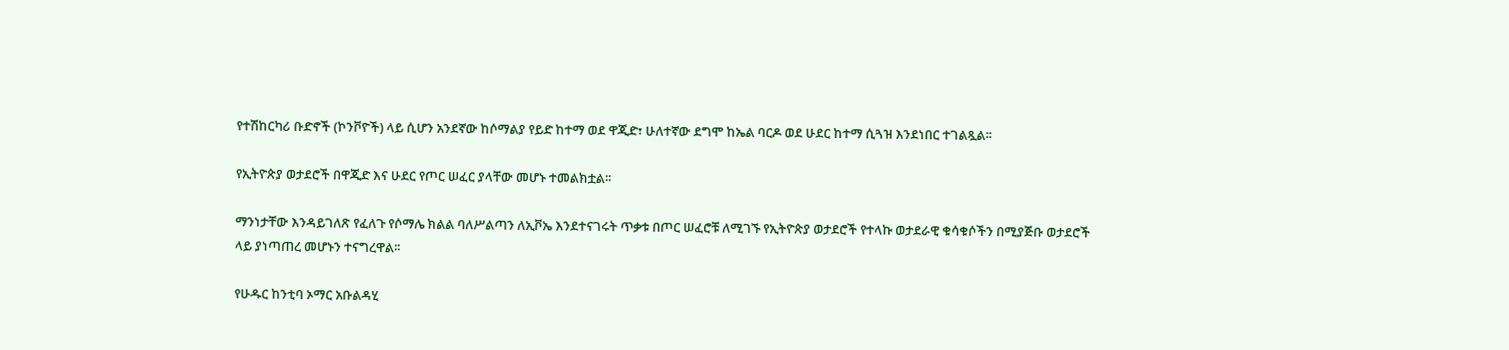የተሽከርካሪ ቡድኖች (ኮንቮዮች) ላይ ሲሆን አንደኛው ከሶማልያ የይድ ከተማ ወደ ዋጂድ፣ ሁለተኛው ደግሞ ከኤል ባርዶ ወደ ሁደር ከተማ ሲጓዝ እንደነበር ተገልጿል፡፡

የኢትዮጵያ ወታደሮች በዋጂድ እና ሁደር የጦር ሠፈር ያላቸው መሆኑ ተመልክቷል፡፡

ማንነታቸው እንዳይገለጽ የፈለጉ የሶማሌ ክልል ባለሥልጣን ለኢቮኤ እንደተናገሩት ጥቃቱ በጦር ሠፈሮቹ ለሚገኙ የኢትዮጵያ ወታደሮች የተላኩ ወታደራዊ ቁሳቁሶችን በሚያጅቡ ወታደሮች ላይ ያነጣጠረ መሆኑን ተናግረዋል፡፡

የሁዱር ከንቲባ ኦማር አቡልዳሂ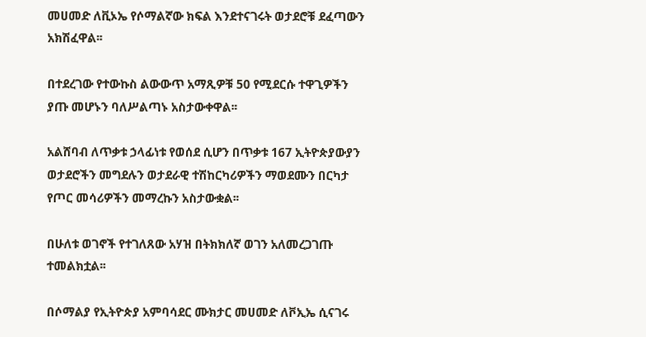መሀመድ ለቪኦኤ የሶማልኛው ክፍል እንደተናገሩት ወታደሮቹ ደፈጣውን አክሽፈዋል፡፡

በተደረገው የተውኩስ ልውውጥ አማጺዎቹ 50 የሚደርሱ ተዋጊዎችን ያጡ መሆኑን ባለሥልጣኑ አስታውቀዋል፡፡

አልሸባብ ለጥቃቱ ኃላፊነቱ የወሰደ ሲሆን በጥቃቱ 167 ኢትዮጵያውያን ወታደሮችን መግደሉን ወታደራዊ ተሽከርካሪዎችን ማወደሙን በርካታ የጦር መሳሪዎችን መማረኩን አስታውቋል፡፡

በሁለቱ ወገኖች የተገለጸው አሃዝ በትክክለኛ ወገን አለመረጋገጡ ተመልክቷል፡፡

በሶማልያ የኢትዮጵያ አምባሳደር ሙክታር መሀመድ ለቮኢኤ ሲናገሩ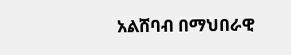አልሸባብ በማህበራዊ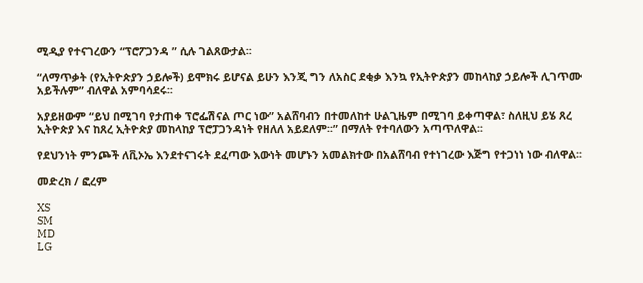ሚዲያ የተናገረውን “ፕሮፖጋንዳ ” ሲሉ ገልጸውታል፡፡

“ለማጥቃት (የኢትዮጵያን ኃይሎች) ይሞክሩ ይሆናል ይሁን እንጂ ግን ለአስር ደቂቃ እንኳ የኢትዮጵያን መከላከያ ኃይሎች ሊገጥሙ አይችሉም” ብለዋል አምባሳደሩ፡፡

አያይዘውም “ይህ በሚገባ የታጠቀ ፕሮፌሽናል ጦር ነው” አልሸባብን በተመለከተ ሁልጊዜም በሚገባ ይቀጣዋል፣ ስለዚህ ይሄ ጸረ ኢትዮጵያ እና ከጸረ ኢትዮጵያ መከላከያ ፕሮፓጋንዳነት የዘለለ አይደለም፡፡” በማለት የተባለውን አጣጥለዋል፡፡

የደህንነት ምንጮች ለቪኦኤ እንደተናገሩት ደፈጣው እውነት መሆኑን አመልክተው በአልሸባብ የተነገረው እጅግ የተጋነነ ነው ብለዋል፡፡

መድረክ / ፎረም

XS
SM
MD
LG